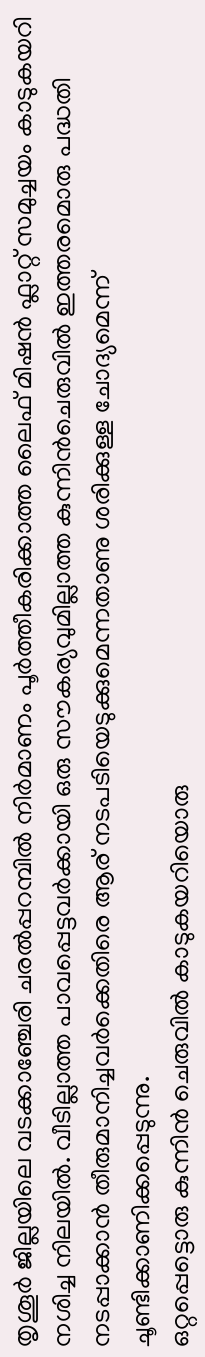തൃശൂർ ജില്ലയിലെ വടക്കാഞ്ചേരി ചരൽപ്പറമ്പിൽ നിർമാണം പൂർത്തീകരിക്കാത്ത ലൈഫ് മിഷൻ ഫ്ലാറ്റ് സമുച്ചയം കാടുകയറി നശിച്ച നിലയിൽ. വീടില്ലാത്ത പാവപ്പെട്ടവർക്കായി ഒരു സൗകര്യവുമില്ലാത്ത കുന്നിൻചെരുവിൽ ഇത്തരമൊരു പദ്ധതി നടപ്പാക്കാൻ തീരുമാനിച്ചവർക്കെതിരെ ആര് നടപടിയെടുക്കുമെന്നതാണു ശരിക്കുള്ള ചോദ്യമെന്ന് ചൂണ്ടിക്കാണിക്കപ്പെടുന്നു.
ഒറ്റപ്പെട്ടൊരു കുന്നിൻ ചെരുവിൽ കാടുകയറിയൊരു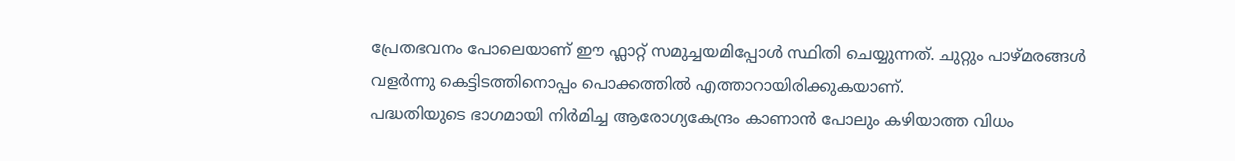പ്രേതഭവനം പോലെയാണ് ഈ ഫ്ലാറ്റ് സമുച്ചയമിപ്പോൾ സ്ഥിതി ചെയ്യുന്നത്. ചുറ്റും പാഴ്മരങ്ങൾ വളർന്നു കെട്ടിടത്തിനൊപ്പം പൊക്കത്തിൽ എത്താറായിരിക്കുകയാണ്.
പദ്ധതിയുടെ ഭാഗമായി നിർമിച്ച ആരോഗ്യകേന്ദ്രം കാണാൻ പോലും കഴിയാത്ത വിധം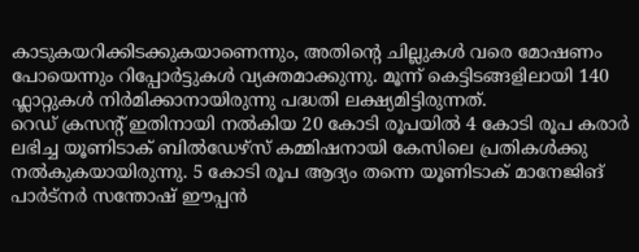കാടുകയറിക്കിടക്കുകയാണെന്നും, അതിന്റെ ചില്ലുകൾ വരെ മോഷണം പോയെന്നും റിപ്പോർട്ടുകൾ വ്യക്തമാക്കുന്നു. മൂന്ന് കെട്ടിടങ്ങളിലായി 140 ഫ്ലാറ്റുകൾ നിർമിക്കാനായിരുന്നു പദ്ധതി ലക്ഷ്യമിട്ടിരുന്നത്.
റെഡ് ക്രസന്റ് ഇതിനായി നൽകിയ 20 കോടി രൂപയിൽ 4 കോടി രൂപ കരാർ ലഭിച്ച യൂണിടാക് ബിൽഡേഴ്സ് കമ്മിഷനായി കേസിലെ പ്രതികൾക്കു നൽകുകയായിരുന്നു. 5 കോടി രൂപ ആദ്യം തന്നെ യൂണിടാക് മാനേജിങ് പാർട്നർ സന്തോഷ് ഈപ്പൻ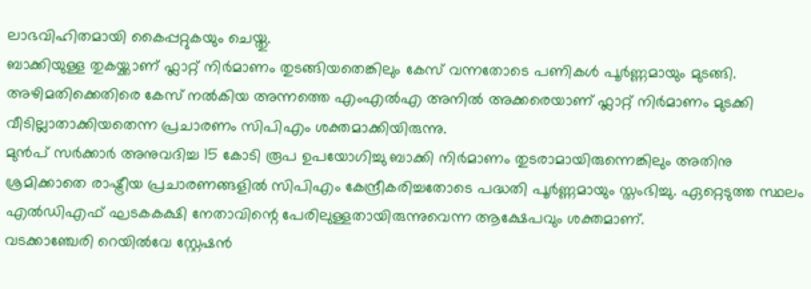ലാഭവിഹിതമായി കൈപ്പറ്റുകയും ചെയ്തു.
ബാക്കിയുള്ള തുകയ്ക്കാണ് ഫ്ലാറ്റ് നിർമാണം തുടങ്ങിയതെങ്കിലും കേസ് വന്നതോടെ പണികൾ പൂർണ്ണമായും മുടങ്ങി. അഴിമതിക്കെതിരെ കേസ് നൽകിയ അന്നത്തെ എംഎൽഎ അനിൽ അക്കരെയാണ് ഫ്ലാറ്റ് നിർമാണം മുടക്കി വീടില്ലാതാക്കിയതെന്ന പ്രചാരണം സിപിഎം ശക്തമാക്കിയിരുന്നു.
മുൻപ് സർക്കാർ അനുവദിച്ച 15 കോടി രൂപ ഉപയോഗിച്ചു ബാക്കി നിർമാണം തുടരാമായിരുന്നെങ്കിലും അതിനു ശ്രമിക്കാതെ രാഷ്ട്രീയ പ്രചാരണങ്ങളിൽ സിപിഎം കേന്ദ്രീകരിച്ചതോടെ പദ്ധതി പൂർണ്ണമായും സ്തംഭിച്ചു. ഏറ്റെടുത്ത സ്ഥലം എൽഡിഎഫ് ഘടകകക്ഷി നേതാവിന്റെ പേരിലുള്ളതായിരുന്നുവെന്ന ആക്ഷേപവും ശക്തമാണ്.
വടക്കാഞ്ചേരി റെയിൽവേ സ്റ്റേഷൻ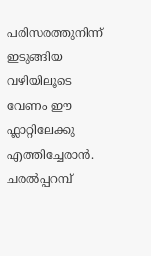പരിസരത്തുനിന്ന് ഇടുങ്ങിയ വഴിയിലൂടെ വേണം ഈ ഫ്ലാറ്റിലേക്കു എത്തിച്ചേരാൻ. ചരൽപ്പറമ്പ്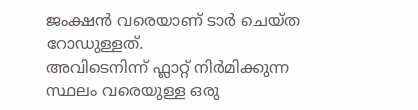ജംക്ഷൻ വരെയാണ് ടാർ ചെയ്ത റോഡുള്ളത്.
അവിടെനിന്ന് ഫ്ലാറ്റ് നിർമിക്കുന്ന സ്ഥലം വരെയുള്ള ഒരു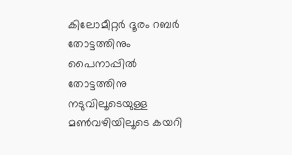കിലോമീറ്റർ ദൂരം റബർ തോട്ടത്തിനും പൈനാപ്പിൽ തോട്ടത്തിനു നടുവിലൂടെയുള്ള മൺവഴിയിലൂടെ കയറി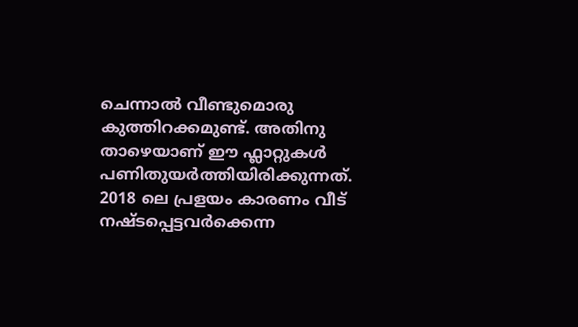ചെന്നാൽ വീണ്ടുമൊരു കുത്തിറക്കമുണ്ട്. അതിനു താഴെയാണ് ഈ ഫ്ലാറ്റുകൾ പണിതുയർത്തിയിരിക്കുന്നത്.
2018 ലെ പ്രളയം കാരണം വീട് നഷ്ടപ്പെട്ടവർക്കെന്ന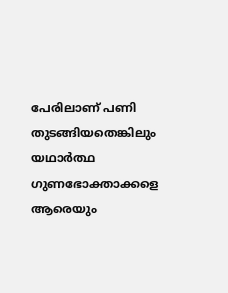പേരിലാണ് പണി തുടങ്ങിയതെങ്കിലും യഥാർത്ഥ ഗുണഭോക്താക്കളെ ആരെയും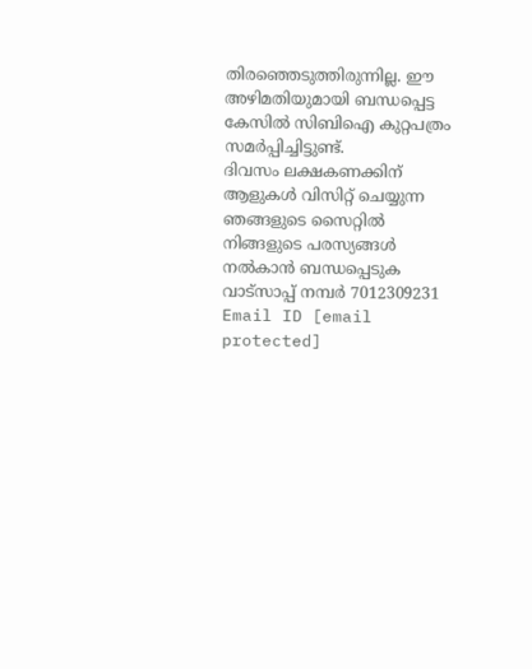തിരഞ്ഞെടുത്തിരുന്നില്ല. ഈ അഴിമതിയുമായി ബന്ധപ്പെട്ട
കേസിൽ സിബിഐ കുറ്റപത്രം സമർപ്പിച്ചിട്ടുണ്ട്.
ദിവസം ലക്ഷകണക്കിന് ആളുകൾ വിസിറ്റ് ചെയ്യുന്ന ഞങ്ങളുടെ സൈറ്റിൽ നിങ്ങളുടെ പരസ്യങ്ങൾ നൽകാൻ ബന്ധപ്പെടുക വാട്സാപ്പ് നമ്പർ 7012309231 Email ID [email protected]